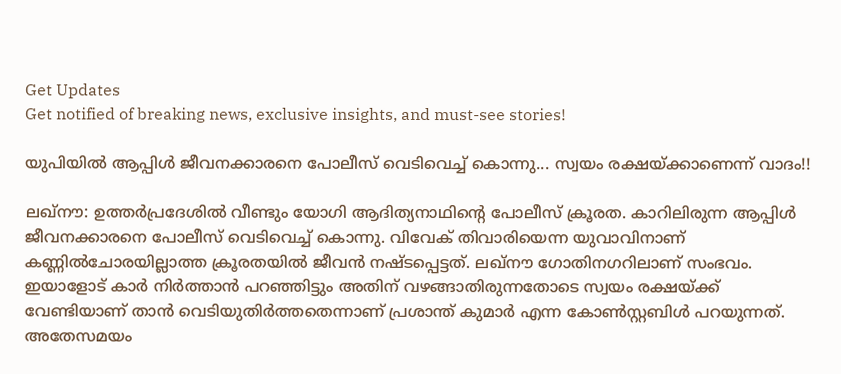Get Updates
Get notified of breaking news, exclusive insights, and must-see stories!

യുപിയില്‍ ആപ്പിള്‍ ജീവനക്കാരനെ പോലീസ് വെടിവെച്ച് കൊന്നു... സ്വയം രക്ഷയ്ക്കാണെന്ന് വാദം!!

ലഖ്‌നൗ: ഉത്തര്‍പ്രദേശില്‍ വീണ്ടും യോഗി ആദിത്യനാഥിന്റെ പോലീസ് ക്രൂരത. കാറിലിരുന്ന ആപ്പിള്‍ ജീവനക്കാരനെ പോലീസ് വെടിവെച്ച് കൊന്നു. വിവേക് തിവാരിയെന്ന യുവാവിനാണ് കണ്ണില്‍ചോരയില്ലാത്ത ക്രൂരതയില്‍ ജീവന്‍ നഷ്ടപ്പെട്ടത്. ലഖ്‌നൗ ഗോതിനഗറിലാണ് സംഭവം. ഇയാളോട് കാര്‍ നിര്‍ത്താന്‍ പറഞ്ഞിട്ടും അതിന് വഴങ്ങാതിരുന്നതോടെ സ്വയം രക്ഷയ്ക്ക് വേണ്ടിയാണ് താന്‍ വെടിയുതിര്‍ത്തതെന്നാണ് പ്രശാന്ത് കുമാര്‍ എന്ന കോണ്‍സ്റ്റബിള്‍ പറയുന്നത്. അതേസമയം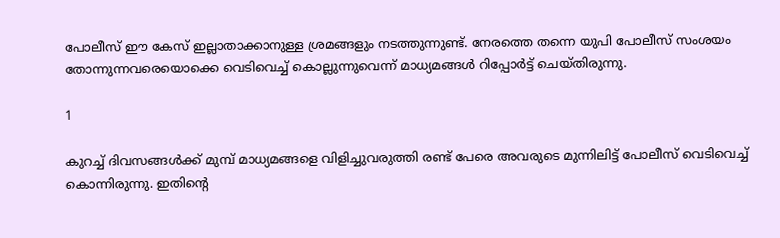പോലീസ് ഈ കേസ് ഇല്ലാതാക്കാനുള്ള ശ്രമങ്ങളും നടത്തുന്നുണ്ട്. നേരത്തെ തന്നെ യുപി പോലീസ് സംശയം തോന്നുന്നവരെയൊക്കെ വെടിവെച്ച് കൊല്ലുന്നുവെന്ന് മാധ്യമങ്ങള്‍ റിപ്പോര്‍ട്ട് ചെയ്തിരുന്നു.

1

കുറച്ച് ദിവസങ്ങള്‍ക്ക് മുമ്പ് മാധ്യമങ്ങളെ വിളിച്ചുവരുത്തി രണ്ട് പേരെ അവരുടെ മുന്നിലിട്ട് പോലീസ് വെടിവെച്ച് കൊന്നിരുന്നു. ഇതിന്റെ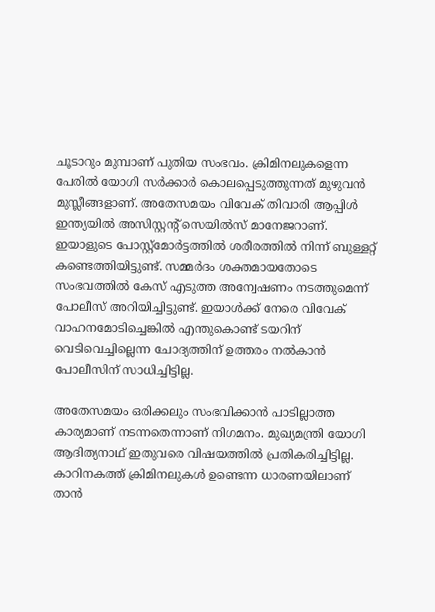ചൂടാറും മുമ്പാണ് പുതിയ സംഭവം. ക്രിമിനലുകളെന്ന പേരില്‍ യോഗി സര്‍ക്കാര്‍ കൊലപ്പെടുത്തുന്നത് മുഴുവന്‍ മുസ്ലീങ്ങളാണ്. അതേസമയം വിവേക് തിവാരി ആപ്പിള്‍ ഇന്ത്യയില്‍ അസിസ്റ്റന്റ് സെയില്‍സ് മാനേജറാണ്. ഇയാളുടെ പോസ്റ്റ്‌മോര്‍ട്ടത്തില്‍ ശരീരത്തില്‍ നിന്ന് ബുള്ളറ്റ് കണ്ടെത്തിയിട്ടുണ്ട്. സമ്മര്‍ദം ശക്തമായതോടെ സംഭവത്തില്‍ കേസ് എടുത്ത അന്വേഷണം നടത്തുമെന്ന് പോലീസ് അറിയിച്ചിട്ടുണ്ട്. ഇയാള്‍ക്ക് നേരെ വിവേക് വാഹനമോടിച്ചെങ്കില്‍ എന്തുകൊണ്ട് ടയറിന് വെടിവെച്ചില്ലെന്ന ചോദ്യത്തിന് ഉത്തരം നല്‍കാന്‍ പോലീസിന് സാധിച്ചിട്ടില്ല.

അതേസമയം ഒരിക്കലും സംഭവിക്കാന്‍ പാടില്ലാത്ത കാര്യമാണ് നടന്നതെന്നാണ് നിഗമനം. മുഖ്യമന്ത്രി യോഗി ആദിത്യനാഥ് ഇതുവരെ വിഷയത്തില്‍ പ്രതികരിച്ചിട്ടില്ല. കാറിനകത്ത് ക്രിമിനലുകള്‍ ഉണ്ടെന്ന ധാരണയിലാണ് താന്‍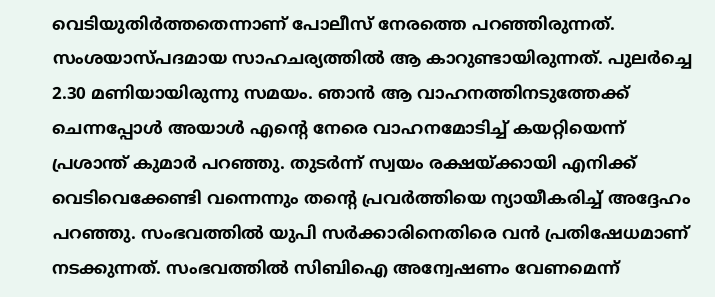വെടിയുതിര്‍ത്തതെന്നാണ് പോലീസ് നേരത്തെ പറഞ്ഞിരുന്നത്. സംശയാസ്പദമായ സാഹചര്യത്തില്‍ ആ കാറുണ്ടായിരുന്നത്. പുലര്‍ച്ചെ 2.30 മണിയായിരുന്നു സമയം. ഞാന്‍ ആ വാഹനത്തിനടുത്തേക്ക് ചെന്നപ്പോള്‍ അയാള്‍ എന്റെ നേരെ വാഹനമോടിച്ച് കയറ്റിയെന്ന് പ്രശാന്ത് കുമാര്‍ പറഞ്ഞു. തുടര്‍ന്ന് സ്വയം രക്ഷയ്ക്കായി എനിക്ക് വെടിവെക്കേണ്ടി വന്നെന്നും തന്റെ പ്രവര്‍ത്തിയെ ന്യായീകരിച്ച് അദ്ദേഹം പറഞ്ഞു. സംഭവത്തില്‍ യുപി സര്‍ക്കാരിനെതിരെ വന്‍ പ്രതിഷേധമാണ് നടക്കുന്നത്. സംഭവത്തില്‍ സിബിഐ അന്വേഷണം വേണമെന്ന്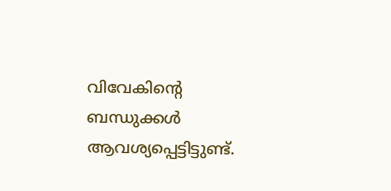വിവേകിന്റെ ബന്ധുക്കള്‍ ആവശ്യപ്പെട്ടിട്ടുണ്ട്.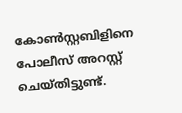കോണ്‍സ്റ്റബിളിനെ പോലീസ് അറസ്റ്റ് ചെയ്തിട്ടുണ്ട്.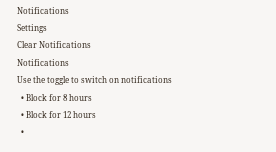Notifications
Settings
Clear Notifications
Notifications
Use the toggle to switch on notifications
  • Block for 8 hours
  • Block for 12 hours
  •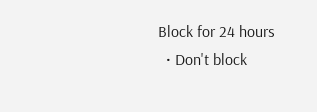Block for 24 hours
  • Don't block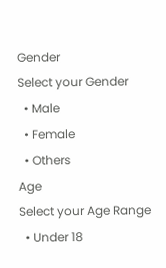Gender
Select your Gender
  • Male
  • Female
  • Others
Age
Select your Age Range
  • Under 18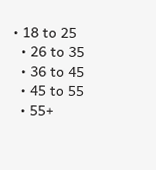• 18 to 25
  • 26 to 35
  • 36 to 45
  • 45 to 55
  • 55+